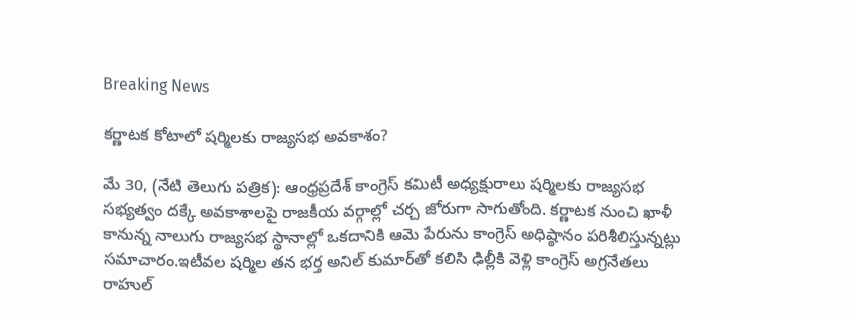Breaking News

కర్ణాటక కోటాలో షర్మిలకు రాజ్యసభ అవకాశం?

మే 30, (నేటి తెలుగు పత్రిక): ఆంధ్రప్రదేశ్ కాంగ్రెస్ కమిటీ అధ్యక్షురాలు షర్మిలకు రాజ్యసభ సభ్యత్వం దక్కే అవకాశాలపై రాజకీయ వర్గాల్లో చర్చ జోరుగా సాగుతోంది. కర్ణాటక నుంచి ఖాళీ కానున్న నాలుగు రాజ్యసభ స్థానాల్లో ఒకదానికి ఆమె పేరును కాంగ్రెస్ అధిష్ఠానం పరిశీలిస్తున్నట్లు సమాచారం.ఇటీవల షర్మిల తన భర్త అనిల్ కుమార్‌తో కలిసి ఢిల్లీకి వెళ్లి కాంగ్రెస్ అగ్రనేతలు రాహుల్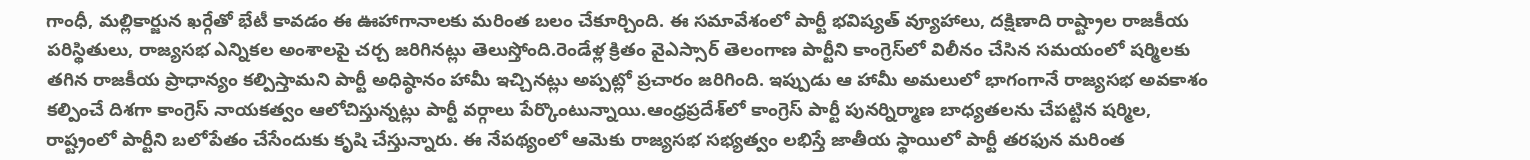గాంధీ, మల్లికార్జున ఖర్గేతో భేటీ కావడం ఈ ఊహాగానాలకు మరింత బలం చేకూర్చింది. ఈ సమావేశంలో పార్టీ భవిష్యత్ వ్యూహాలు, దక్షిణాది రాష్ట్రాల రాజకీయ పరిస్థితులు, రాజ్యసభ ఎన్నికల అంశాలపై చర్చ జరిగినట్లు తెలుస్తోంది.రెండేళ్ల క్రితం వైఎస్సార్ తెలంగాణ పార్టీని కాంగ్రెస్‌లో విలీనం చేసిన సమయంలో షర్మిలకు తగిన రాజకీయ ప్రాధాన్యం కల్పిస్తామని పార్టీ అధిష్ఠానం హామీ ఇచ్చినట్లు అప్పట్లో ప్రచారం జరిగింది. ఇప్పుడు ఆ హామీ అమలులో భాగంగానే రాజ్యసభ అవకాశం కల్పించే దిశగా కాంగ్రెస్ నాయకత్వం ఆలోచిస్తున్నట్లు పార్టీ వర్గాలు పేర్కొంటున్నాయి.ఆంధ్రప్రదేశ్‌లో కాంగ్రెస్ పార్టీ పునర్నిర్మాణ బాధ్యతలను చేపట్టిన షర్మిల, రాష్ట్రంలో పార్టీని బలోపేతం చేసేందుకు కృషి చేస్తున్నారు. ఈ నేపథ్యంలో ఆమెకు రాజ్యసభ సభ్యత్వం లభిస్తే జాతీయ స్థాయిలో పార్టీ తరఫున మరింత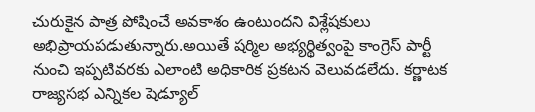చురుకైన పాత్ర పోషించే అవకాశం ఉంటుందని విశ్లేషకులు అభిప్రాయపడుతున్నారు.అయితే షర్మిల అభ్యర్థిత్వంపై కాంగ్రెస్ పార్టీ నుంచి ఇప్పటివరకు ఎలాంటి అధికారిక ప్రకటన వెలువడలేదు. కర్ణాటక రాజ్యసభ ఎన్నికల షెడ్యూల్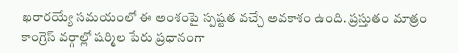ఖరారయ్యే సమయంలో ఈ అంశంపై స్పష్టత వచ్చే అవకాశం ఉంది. ప్రస్తుతం మాత్రం కాంగ్రెస్ వర్గాల్లో షర్మిల పేరు ప్రధానంగా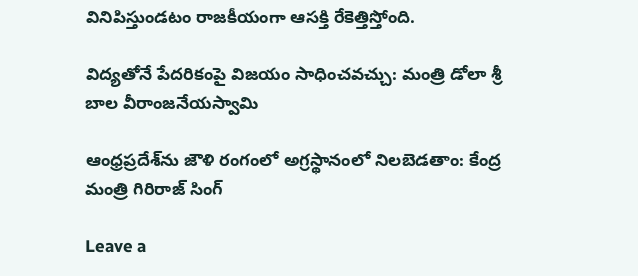వినిపిస్తుండటం రాజకీయంగా ఆసక్తి రేకెత్తిస్తోంది.

విద్యతోనే పేదరికంపై విజయం సాధించవచ్చు: మంత్రి డోలా శ్రీ బాల వీరాంజనేయస్వామి

ఆంధ్రప్రదేశ్‌ను జౌళి రంగంలో అగ్రస్థానంలో నిలబెడతాం: కేంద్ర మంత్రి గిరిరాజ్ సింగ్

Leave a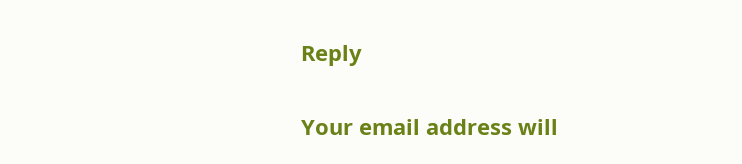Reply

Your email address will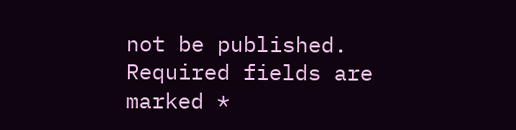not be published. Required fields are marked *